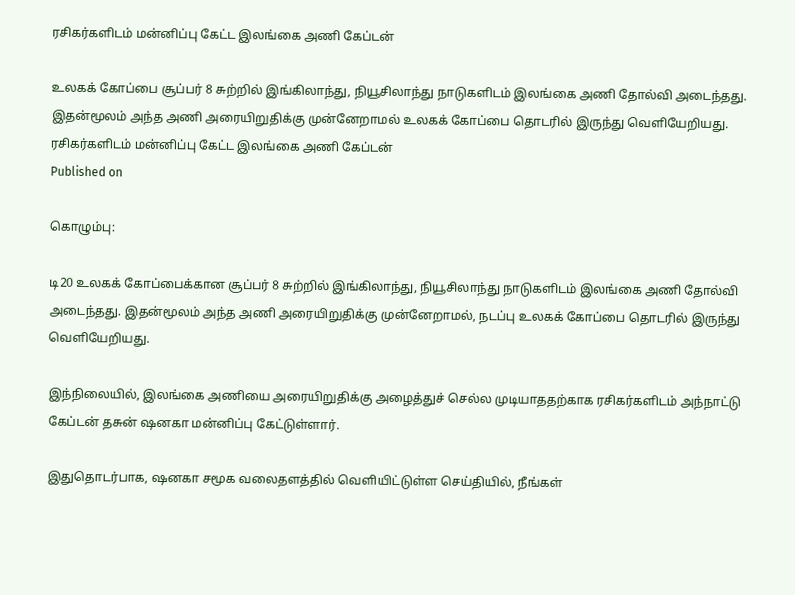ரசிகர்களிடம் மன்னிப்பு கேட்ட இலங்கை அணி கேப்டன்

உலகக் கோப்பை சூப்பர் 8 சுற்றில் இங்கிலாந்து, நியூசிலாந்து நாடுகளிடம் இலங்கை அணி தோல்வி அடைந்தது. இதன்மூலம் அந்த அணி அரையிறுதிக்கு முன்னேறாமல் உலகக் கோப்பை தொடரில் இருந்து வெளியேறியது.
ரசிகர்களிடம் மன்னிப்பு கேட்ட இலங்கை அணி கேப்டன்
Published on

கொழும்பு:

டி20 உலகக் கோப்பைக்கான சூப்பர் 8 சுற்றில் இங்கிலாந்து, நியூசிலாந்து நாடுகளிடம் இலங்கை அணி தோல்வி அடைந்தது. இதன்மூலம் அந்த அணி அரையிறுதிக்கு முன்னேறாமல், நடப்பு உலகக் கோப்பை தொடரில் இருந்து வெளியேறியது.

இந்நிலையில், இலங்கை அணியை அரையிறுதிக்கு அழைத்துச் செல்ல முடியாததற்காக ரசிகர்களிடம் அந்நாட்டு கேப்டன் தசுன் ஷனகா மன்னிப்பு கேட்டுள்ளார்.

இதுதொடர்பாக, ஷனகா சமூக வலைதளத்தில் வெளியிட்டுள்ள செய்தியில், நீங்கள்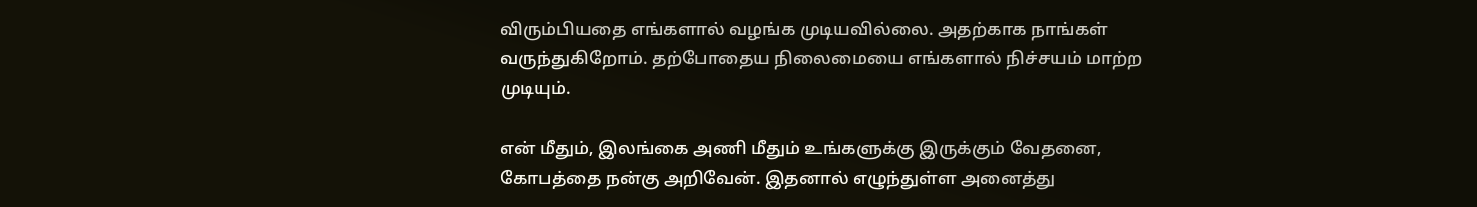விரும்பியதை எங்களால் வழங்க முடியவில்லை. அதற்காக நாங்கள் வருந்துகிறோம். தற்போதைய நிலைமையை எங்களால் நிச்சயம் மாற்ற முடியும்.

என் மீதும், இலங்கை அணி மீதும் உங்களுக்கு இருக்கும் வேதனை, கோபத்தை நன்கு அறிவேன். இதனால் எழுந்துள்ள அனைத்து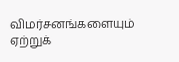விமர்சனங்களையும் ஏற்றுக்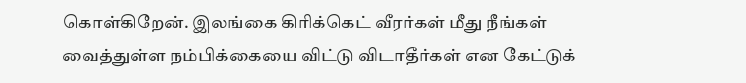கொள்கிறேன். இலங்கை கிரிக்கெட் வீரர்கள் மீது நீங்கள் வைத்துள்ள நம்பிக்கையை விட்டு விடாதீர்கள் என கேட்டுக்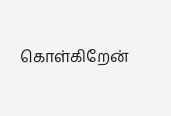கொள்கிறேன்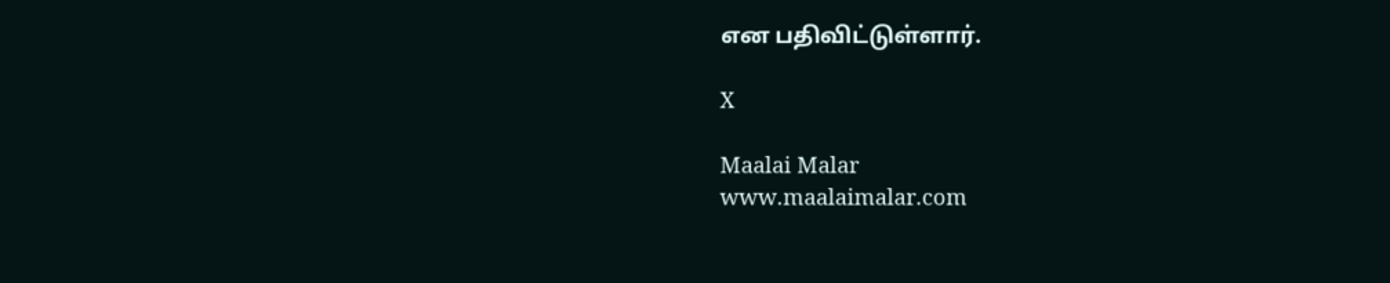என பதிவிட்டுள்ளார்.

X

Maalai Malar
www.maalaimalar.com